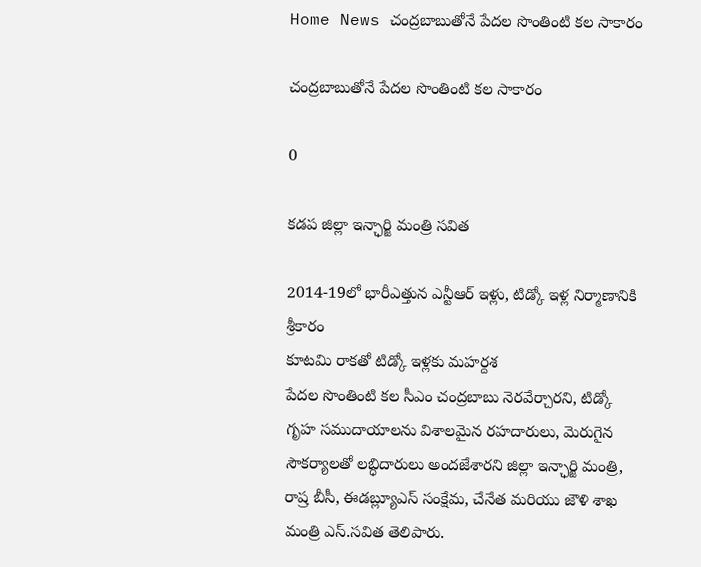Home News చంద్రబాబుతోనే పేదల సొంతింటి కల సాకారం

చంద్రబాబుతోనే పేదల సొంతింటి కల సాకారం

0

కడప జిల్లా ఇన్ఛార్జి మంత్రి సవిత

2014-19లో భారీఎత్తున ఎన్టీఆర్ ఇళ్లు, టిడ్కో ఇళ్ల నిర్మాణానికి శ్రీకారం
కూటమి రాకతో టిడ్కో ఇళ్లకు మహర్దశ
పేదల సొంతింటి కల సీఎం చంద్రబాబు నెరవేర్చారని, టిడ్కో గృహ సముదాయాలను విశాలమైన రహదారులు, మెరుగైన సౌకర్యాలతో లబ్ధిదారులు అందజేశారని జిల్లా ఇన్ఛార్జి మంత్రి, రాష్ర బీసీ, ఈడబ్ల్యూఎస్ సంక్షేమ, చేనేత మరియు జౌళి శాఖ మంత్రి ఎస్.సవిత తెలిపారు.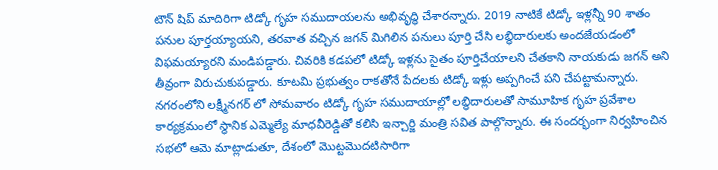టౌన్ షిప్ మాదిరిగా టిడ్కో గృహ సముదాయలను అభివృద్ధి చేశారన్నారు. 2019 నాటికే టిడ్కో ఇళ్లన్నీ 90 శాతం పనుల పూర్తయ్యాయని, తరవాత వచ్చిన జగన్ మిగిలిన పనులు పూర్తి చేసి లబ్ధిదారులకు అందజేయడంలో విఫమయ్యారని మండిపడ్డారు. చివరికి కడపలో టిడ్కో ఇళ్లను సైతం పూర్తిచేయాలని చేతకాని నాయకుడు జగన్ అని తీవ్రంగా విరుచుకుపడ్డారు. కూటమి ప్రభుత్వం రాకతోనే పేదలకు టిడ్కో ఇళ్లు అప్పగించే పని చేపట్టామన్నారు. నగరంలోని లక్ష్మీనగర్ లో సోమవారం టిడ్కో గృహ సముదాయాల్లో లబ్ధిదారులతో సామూహిక గృహ ప్రవేశాల కార్యక్రమంలో స్థానిక ఎమ్మెల్యే మాధవీరెడ్డితో కలిసి ఇన్చార్జి మంత్రి సవిత పాల్గొన్నారు. ఈ సందర్భంగా నిర్వహించిన సభలో ఆమె మాట్లాడుతూ, దేశంలో మొట్టమొదటిసారిగా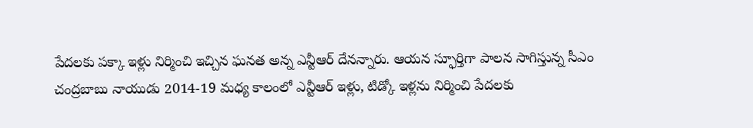పేదలకు పక్కా ఇళ్లు నిర్మించి ఇచ్చిన ఘనత అన్న ఎన్టీఆర్ దేనన్నారు. ఆయన స్ఫూర్తిగా పాలన సాగిస్తున్న సీఎం చంద్రబాబు నాయుడు 2014-19 మధ్య కాలంలో ఎన్టీఆర్ ఇళ్లు, టిడ్కో ఇళ్లను నిర్మించి పేదలకు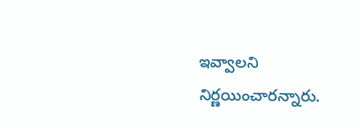ఇవ్వాలని నిర్ణయించారన్నారు.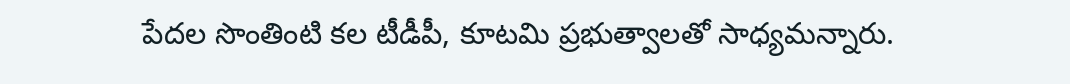పేదల సొంతింటి కల టీడీపీ, కూటమి ప్రభుత్వాలతో సాధ్యమన్నారు.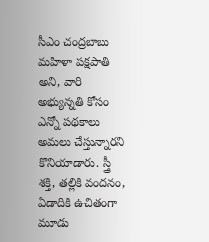సీఎం చంద్రబాబు మహిళా పక్షపాతి అని, వారి అభ్యున్నతి కోసం ఎన్నో పథకాలు అమలు చేస్తున్నారని కొనియాడారు. స్త్రీ శక్తి, తల్లికి వందనం, ఏడాదికి ఉచితంగా మూడు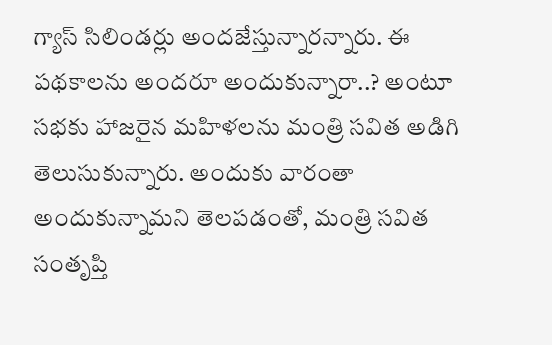గ్యాస్ సిలిండర్లు అందజేస్తున్నారన్నారు. ఈ పథకాలను అందరూ అందుకున్నారా..? అంటూ సభకు హాజరైన మహిళలను మంత్రి సవిత అడిగి తెలుసుకున్నారు. అందుకు వారంతా అందుకున్నామని తెలపడంతో, మంత్రి సవిత సంతృప్తి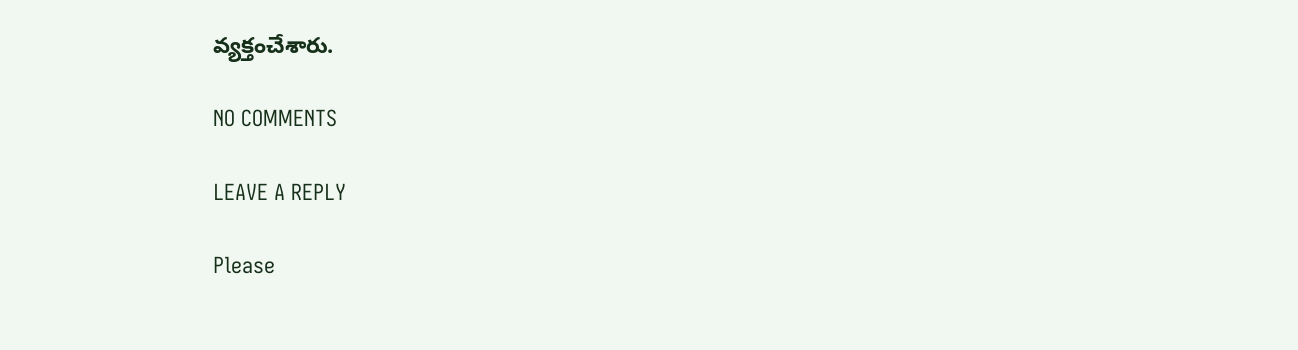వ్యక్తంచేశారు.

NO COMMENTS

LEAVE A REPLY

Please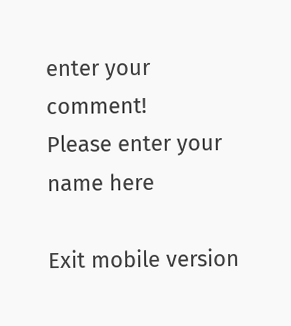enter your comment!
Please enter your name here

Exit mobile version